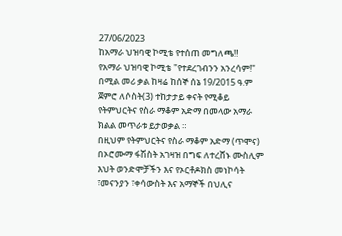27/06/2023
ከአማራ ህዝባዊ ኮሚቴ የተሰጠ መግለጫ‼
የአማራ ህዝባዊ ኮሚቴ "የተደረገብንን አንረሳም!" በሚል መሪ ቃል ከዛሬ ከሰኞ ሰኔ 19/2015 ዓ.ም ጀምሮ ለሶስት(3) ተከታታይ ቀናት የሚቆይ የትምህርትና የስራ ማቆም አድማ በመላው አማራ ክልል መጥራቱ ይታወቃል ።
በዚህም የትምህርትና የስራ ማቆም አድማ (ጥሞና) በኦሮሙማ ፋሽስት አገዛዝ በግፍ ለተረሸኑ ሙስሊም እህት ወንድሞቻችን እና የኦርቶዶክስ መነኮሳት ፣መናንያን ፣ቀሳውስት እና አማኞች በህሊና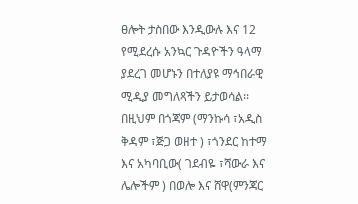ፀሎት ታስበው እንዲውሉ እና 12 የሚደረሱ አንኳር ጉዳዮችን ዓላማ ያደረገ መሆኑን በተለያዩ ማኅበራዊ ሚዲያ መግለጻችን ይታወሳል፡፡
በዚህም በጎጃም (ማንኩሳ ፣አዲስ ቅዳም ፣ጅጋ ወዘተ ) ፣ጎንደር ከተማ እና አካባቢው( ገደብዬ ፣ሻውራ እና ሌሎችም ) በወሎ እና ሸዋ(ምንጃር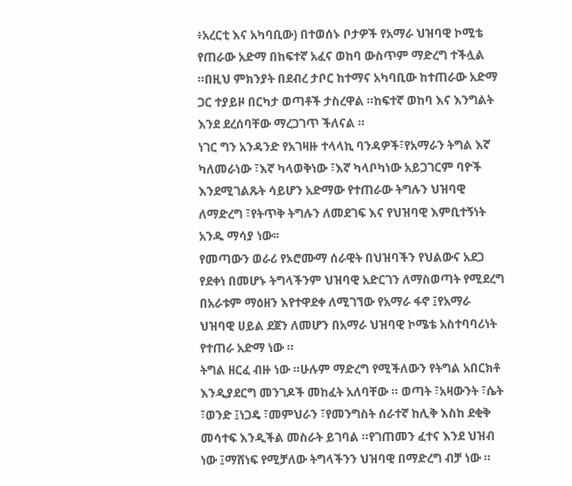፥አረርቲ እና አካባቢው) በተወሰኑ ቦታዎች የአማራ ህዝባዊ ኮሚቴ የጠራው አድማ በከፍተኛ አፈና ወከባ ውስጥም ማድረግ ተችሏል ።በዚህ ምክንያት በደብረ ታቦር ከተማና አካባቢው ከተጠራው አድማ ጋር ተያይዞ በርካታ ወጣቶች ታስረዋል ።ከፍተኛ ወከባ እና እንግልት እንደ ደረሰባቸው ማረጋገጥ ችለናል ።
ነገር ግን አንዳንድ የአገዛዙ ተላላኪ ባንዳዎች፣የአማራን ትግል እኛ ካለመራነው ፣እኛ ካላወቅነው ፣እኛ ካላቦካነው አይጋገርም ባዮች እንደሚገልጹት ሳይሆን አድማው የተጠራው ትግሉን ህዝባዊ ለማድረግ ፣የትጥቅ ትግሉን ለመደገፍ እና የህዝባዊ እምቢተኝነት አንዱ ማሳያ ነው፡፡
የመጣውን ወራሪ የኦሮሙማ ሰራዊት በህዝባችን የህልውና አደጋ የደቀነ በመሆኑ ትግላችንም ህዝባዊ አድርገን ለማስወጣት የሚደረግ በአራቱም ማዕዘን እየተዋደቀ ለሚገኘው የአማራ ፋኖ ፤የአማራ ህዝባዊ ሀይል ደጀን ለመሆን በአማራ ህዝባዊ ኮሜቴ አስተባባሪነት የተጠራ አድማ ነው ።
ትግል ዘርፈ ብዙ ነው ።ሁሉም ማድረግ የሚችለውን የትግል አበርክቶ እንዲያደርግ መንገዶች መከፈት አለባቸው ። ወጣት ፣አዛውንት ፣ሴት ፣ወንድ ፤ነጋዴ ፣መምህራን ፣የመንግስት ሰራተኛ ከሊቅ እስከ ደቂቅ መሳተፍ እንዲችል መስራት ይገባል ።የገጠመን ፈተና እንደ ህዝብ ነው ፤ማሸነፍ የሚቻለው ትግላችንን ህዝባዊ በማድረግ ብቻ ነው ።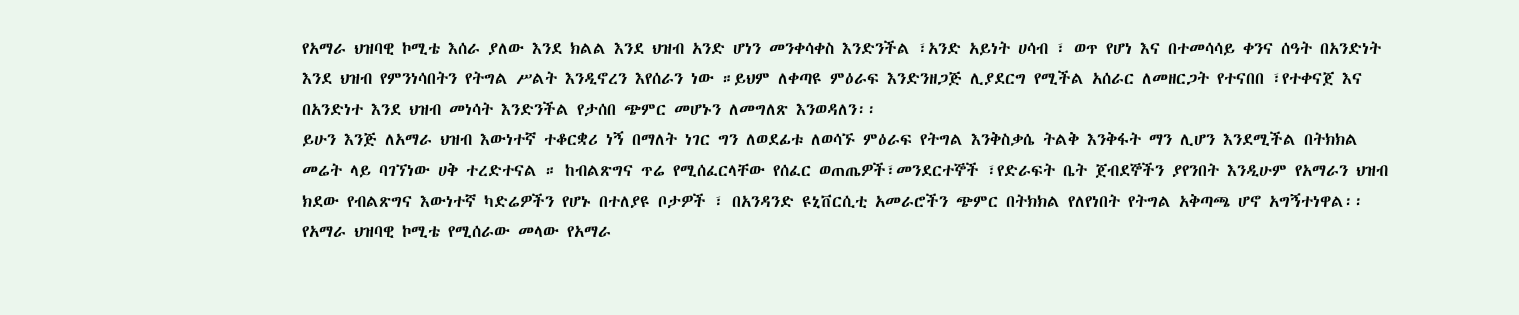የአማራ ህዝባዊ ኮሚቴ እሰራ ያለው እንደ ክልል እንደ ህዝብ አንድ ሆነን መንቀሳቀስ እንድንችል ፣አንድ አይነት ሀሳብ ፣ ወጥ የሆነ እና በተመሳሳይ ቀንና ሰዓት በአንድነት እንደ ህዝብ የምንነሳበትን የትግል ሥልት እንዲኖረን እየሰራን ነው ።ይህም ለቀጣዩ ምዕራፍ እንድንዘጋጅ ሊያደርግ የሚችል አሰራር ለመዘርጋት የተናበበ ፣የተቀናጀ እና በአንድነተ እንደ ህዝብ መነሳት እንድንችል የታሰበ ጭምር መሆኑን ለመግለጽ እንወዳለን፡፡
ይሁን እንጅ ለአማራ ህዝብ እውነተኛ ተቆርቋሪ ነኝ በማለት ነገር ግን ለወደፊቱ ለወሳኙ ምዕራፍ የትግል እንቅስቃሴ ትልቅ እንቅፋት ማን ሊሆን እንደሚችል በትክክል መሬት ላይ ባገኘነው ሀቅ ተረድተናል ። ከብልጽግና ጥሬ የሚሰፈርላቸው የሰፈር ወጠጤዎች፣መንደርተኞች ፣የድራፍት ቤት ጀብደኞችን ያየንበት እንዲሁም የአማራን ህዝብ ክደው የብልጽግና እውነተኛ ካድሬዎችን የሆኑ በተለያዩ ቦታዎች ፣ በአንዳንድ ዩኒቨርሲቲ አመራሮችን ጭምር በትክክል የለየነበት የትግል አቅጣጫ ሆኖ አግኝተነዋል፡፡
የአማራ ህዝባዊ ኮሚቴ የሚሰራው መላው የአማራ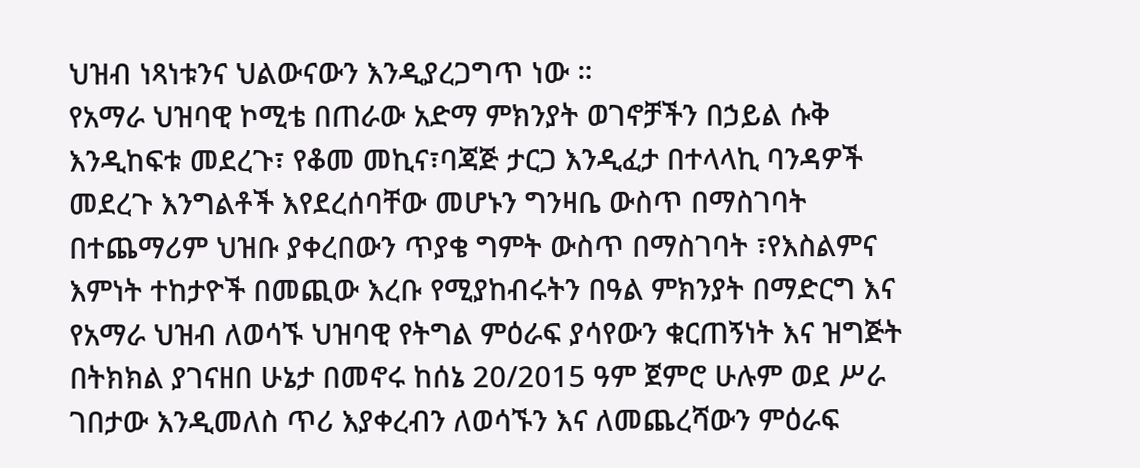ህዝብ ነጻነቱንና ህልውናውን እንዲያረጋግጥ ነው ።
የአማራ ህዝባዊ ኮሚቴ በጠራው አድማ ምክንያት ወገኖቻችን በኃይል ሱቅ እንዲከፍቱ መደረጉ፣ የቆመ መኪና፣ባጃጅ ታርጋ እንዲፈታ በተላላኪ ባንዳዎች መደረጉ እንግልቶች እየደረሰባቸው መሆኑን ግንዛቤ ውስጥ በማስገባት በተጨማሪም ህዝቡ ያቀረበውን ጥያቄ ግምት ውስጥ በማስገባት ፣የእስልምና እምነት ተከታዮች በመጪው እረቡ የሚያከብሩትን በዓል ምክንያት በማድርግ እና የአማራ ህዝብ ለወሳኙ ህዝባዊ የትግል ምዕራፍ ያሳየውን ቁርጠኝነት እና ዝግጅት በትክክል ያገናዘበ ሁኔታ በመኖሩ ከሰኔ 20/2015 ዓም ጀምሮ ሁሉም ወደ ሥራ ገበታው እንዲመለስ ጥሪ እያቀረብን ለወሳኙን እና ለመጨረሻውን ምዕራፍ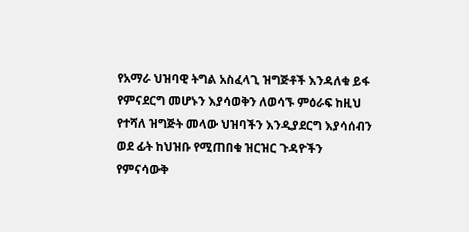የአማራ ህዝባዊ ትግል አስፈላጊ ዝግጅቶች እንዳለቁ ይፋ የምናደርግ መሆኑን እያሳወቅን ለወሳኙ ምዕራፍ ከዚህ የተሻለ ዝግጅት መላው ህዝባችን እንዲያደርግ እያሳሰብን ወደ ፊት ከህዝቡ የሚጠበቁ ዝርዝር ጉዳዮችን የምናሳውቅ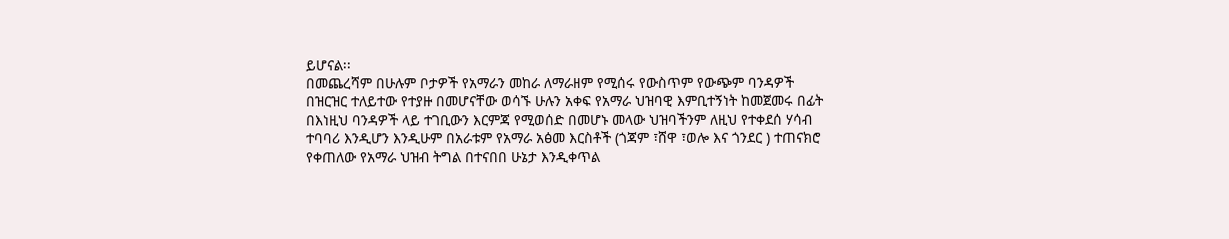ይሆናል፡፡
በመጨረሻም በሁሉም ቦታዎች የአማራን መከራ ለማራዘም የሚሰሩ የውስጥም የውጭም ባንዳዎች በዝርዝር ተለይተው የተያዙ በመሆናቸው ወሳኙ ሁሉን አቀፍ የአማራ ህዝባዊ እምቢተኝነት ከመጀመሩ በፊት በእነዚህ ባንዳዎች ላይ ተገቢውን እርምጃ የሚወሰድ በመሆኑ መላው ህዝባችንም ለዚህ የተቀደሰ ሃሳብ ተባባሪ እንዲሆን እንዲሁም በአራቱም የአማራ አፅመ እርስቶች (ጎጃም ፣ሸዋ ፣ወሎ እና ጎንደር ) ተጠናክሮ የቀጠለው የአማራ ህዝብ ትግል በተናበበ ሁኔታ እንዲቀጥል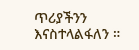ጥሪያችንን እናስተላልፋለን ።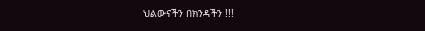ህልውናችን በክንዳችን !!!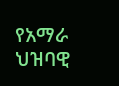የአማራ ህዝባዊ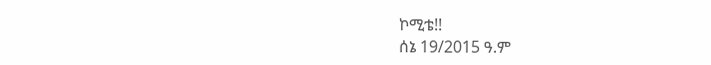ኮሚቴ!!
ሰኔ 19/2015 ዓ.ም